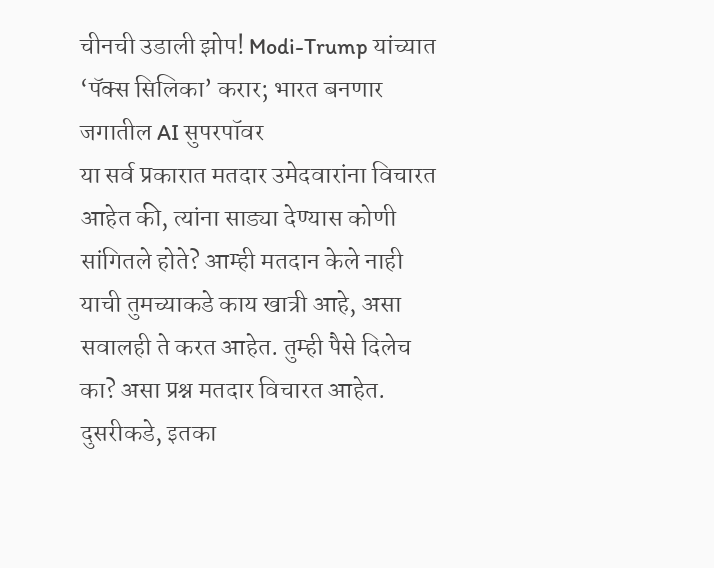चीनची उडाली झोप! Modi-Trump यांच्यात ‘पॅक्स सिलिका’ करार; भारत बनणार जगातील AI सुपरपॉवर
या सर्व प्रकारात मतदार उमेदवारांना विचारत आहेत की, त्यांना साड्या देण्यास कोणी सांगितले होते? आम्ही मतदान केले नाही याची तुमच्याकडे काय खात्री आहे, असा सवालही ते करत आहेत. तुम्ही पैसे दिलेच का? असा प्रश्न मतदार विचारत आहेत. दुसरीकडे, इतका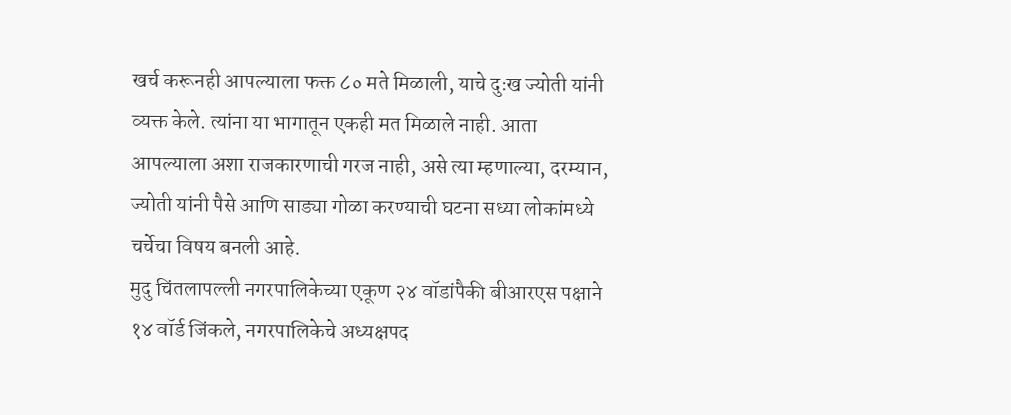खर्च करूनही आपल्याला फक्त ८० मते मिळाली, याचे दुःख ज्योती यांनी व्यक्त केले. त्यांना या भागातून एकही मत मिळाले नाही. आता आपल्याला अशा राजकारणाची गरज नाही, असे त्या म्हणाल्या, दरम्यान, ज्योती यांनी पैसे आणि साड्या गोळा करण्याची घटना सध्या लोकांमध्ये चर्चेचा विषय बनली आहे.
मुदु चिंतलापल्ली नगरपालिकेच्या एकूण २४ वॉडांपैकी बीआरएस पक्षाने १४ वॉर्ड जिंकले, नगरपालिकेचे अध्यक्षपद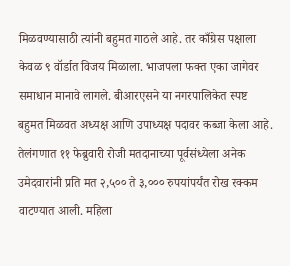मिळवण्यासाठी त्यांनी बहुमत गाठले आहे. तर काँग्रेस पक्षाला केवळ ९ वॉर्डात विजय मिळाला. भाजपला फक्त एका जागेवर समाधान मानावे लागले. बीआरएसने या नगरपालिकेत स्पष्ट बहुमत मिळवत अध्यक्ष आणि उपाध्यक्ष पदावर कब्जा केला आहे.
तेलंगणात ११ फेब्रुवारी रोजी मतदानाच्या पूर्वसंध्येला अनेक उमेदवारांनी प्रति मत २,५०० ते ३,००० रुपयांपर्यंत रोख रक्कम वाटण्यात आली. महिला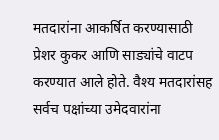मतदारांना आकर्षित करण्यासाठी प्रेशर कुकर आणि साड्यांचे वाटप करण्यात आले होते. वैश्य मतदारांसह सर्वच पक्षांच्या उमेदवारांना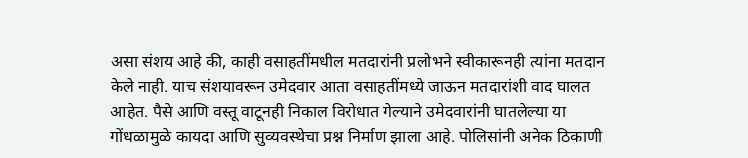असा संशय आहे की, काही वसाहतींमधील मतदारांनी प्रलोभने स्वीकारूनही त्यांना मतदान केले नाही. याच संशयावरून उमेदवार आता वसाहतींमध्ये जाऊन मतदारांशी वाद घालत आहेत. पैसे आणि वस्तू वाटूनही निकाल विरोधात गेल्याने उमेदवारांनी घातलेल्या या गोंधळामुळे कायदा आणि सुव्यवस्थेचा प्रश्न निर्माण झाला आहे. पोलिसांनी अनेक ठिकाणी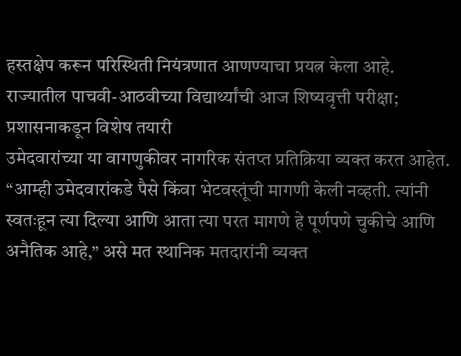हस्तक्षेप करून परिस्थिती नियंत्रणात आणण्याचा प्रयत्न केला आहे.
राज्यातील पाचवी-आठवीच्या विद्यार्थ्यांची आज शिष्यवृत्ती परीक्षा; प्रशासनाकडून विशेष तयारी
उमेदवारांच्या या वागणुकीवर नागरिक संतप्त प्रतिक्रिया व्यक्त करत आहेत. “आम्ही उमेदवारांकडे पैसे किंवा भेटवस्तूंची मागणी केली नव्हती. त्यांनी स्वतःहून त्या दिल्या आणि आता त्या परत मागणे हे पूर्णपणे चुकीचे आणि अनैतिक आहे,” असे मत स्थानिक मतदारांनी व्यक्त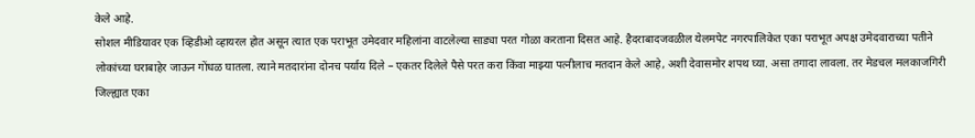केले आहे.
सोशल मीडियावर एक व्हिडीओ व्हायरल होत असून त्यात एक पराभूत उमेदवार महिलांना वाटलेल्या साड्या परत गोळा करताना दिसत आहे. हैदराबादजवळील येलमपेट नगरपालिकेत एका पराभूत अपक्ष उमेदवाराच्या पतीने लोकांच्या घराबाहेर जाऊन गोंधळ घातला. त्याने मतदारांना दोनच पर्याय दिले – एकतर दिलेले पैसे परत करा किंवा माझ्या पत्नीलाच मतदान केले आहे, अशी देवासमोर शपथ घ्या. असा तगादा लावला. तर मेडचल मलकाजगिरी जिल्ह्यात एका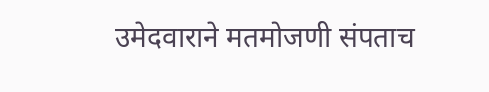उमेदवाराने मतमोजणी संपताच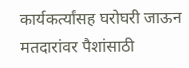कार्यकर्त्यांसह घरोघरी जाऊन मतदारांवर पैशांसाठी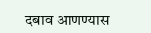दबाव आणण्यास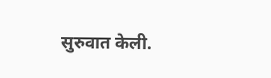सुरुवात केली.